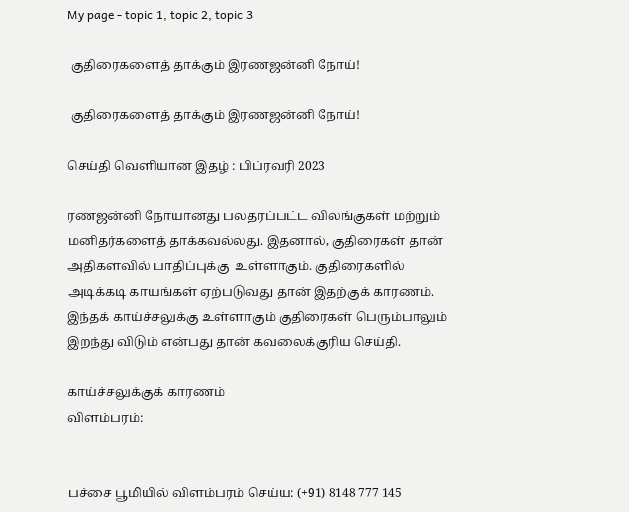My page - topic 1, topic 2, topic 3

 குதிரைகளைத் தாக்கும் இரணஜன்னி நோய்!

 குதிரைகளைத் தாக்கும் இரணஜன்னி நோய்!

செய்தி வெளியான இதழ் : பிப்ரவரி 2023

ரணஜன்னி நோயானது பலதரப்பட்ட விலங்குகள் மற்றும் மனிதர்களைத் தாக்கவல்லது. இதனால், குதிரைகள் தான் அதிகளவில் பாதிப்புக்கு  உள்ளாகும். குதிரைகளில் அடிக்கடி காயங்கள் ஏற்படுவது தான் இதற்குக் காரணம். இந்தக் காய்ச்சலுக்கு உள்ளாகும் குதிரைகள் பெரும்பாலும் இறந்து விடும் என்பது தான் கவலைக்குரிய செய்தி.

காய்ச்சலுக்குக் காரணம்
விளம்பரம்:


பச்சை பூமியில் விளம்பரம் செய்ய: (+91) 8148 777 145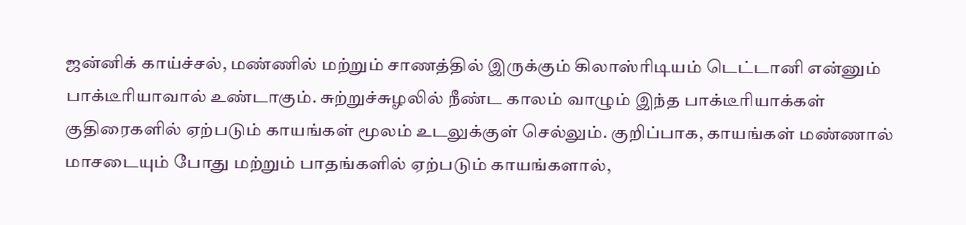ஜன்னிக் காய்ச்சல், மண்ணில் மற்றும் சாணத்தில் இருக்கும் கிலாஸ்ரிடியம் டெட்டானி என்னும் பாக்டீரியாவால் உண்டாகும். சுற்றுச்சுழலில் நீண்ட காலம் வாழும் இந்த பாக்டீரியாக்கள் குதிரைகளில் ஏற்படும் காயங்கள் மூலம் உடலுக்குள் செல்லும். குறிப்பாக, காயங்கள் மண்ணால் மாசடையும் போது மற்றும் பாதங்களில் ஏற்படும் காயங்களால்,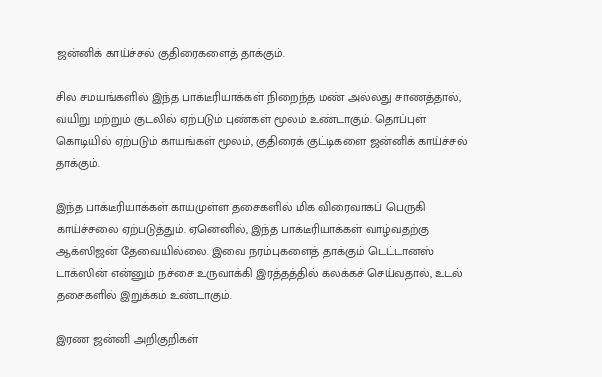ஜன்னிக் காய்ச்சல் குதிரைகளைத் தாக்கும்.

சில சமயங்களில் இந்த பாக்டீரியாக்கள் நிறைந்த மண் அல்லது சாணத்தால், வயிறு மற்றும் குடலில் ஏற்படும் புண்கள் மூலம் உண்டாகும். தொப்புள் கொடியில் ஏற்படும் காயங்கள் மூலம், குதிரைக் குட்டிகளை ஜன்னிக் காய்ச்சல் தாக்கும்.

இந்த பாக்டீரியாக்கள் காயமுள்ள தசைகளில் மிக விரைவாகப் பெருகி காய்ச்சலை ஏற்படுத்தும். ஏனெனில், இந்த பாக்டீரியாக்கள் வாழ்வதற்கு ஆக்ஸிஜன் தேவையில்லை. இவை நரம்புகளைத் தாக்கும் டெட்டானஸ் டாக்ஸின் என்னும் நச்சை உருவாக்கி இரத்தத்தில் கலக்கச் செய்வதால், உடல் தசைகளில் இறுக்கம் உண்டாகும்.

இரண ஜன்னி அறிகுறிகள்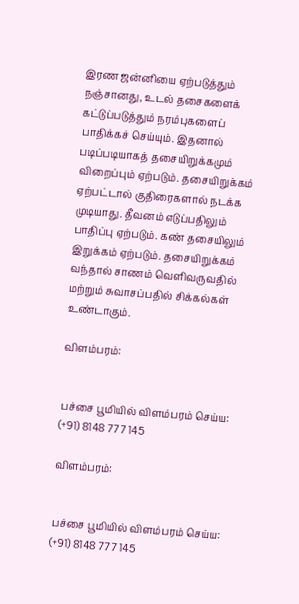இரண ஜன்னியை ஏற்படுத்தும் நஞ்சானது, உடல் தசைகளைக் கட்டுப்படுத்தும் நரம்புகளைப் பாதிக்கச் செய்யும். இதனால் படிப்படியாகத் தசையிறுக்கமும் விறைப்பும் ஏற்படும். தசையிறுக்கம் ஏற்பட்டால் குதிரைகளால் நடக்க முடியாது. தீவனம் எடுப்பதிலும் பாதிப்பு ஏற்படும். கண் தசையிலும் இறுக்கம் ஏற்படும். தசையிறுக்கம் வந்தால் சாணம் வெளிவருவதில் மற்றும் சுவாசப்பதில் சிக்கல்கள் உண்டாகும்.

விளம்பரம்:


பச்சை பூமியில் விளம்பரம் செய்ய: (+91) 8148 777 145

விளம்பரம்:


பச்சை பூமியில் விளம்பரம் செய்ய: (+91) 8148 777 145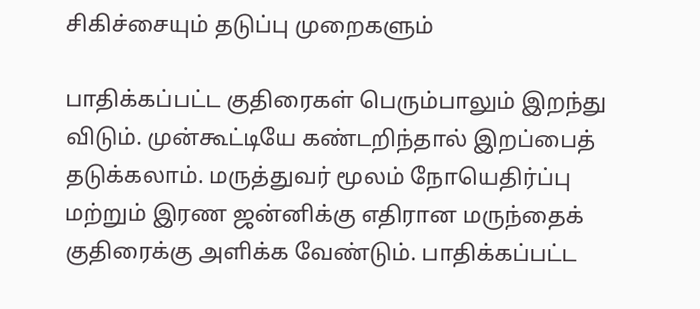சிகிச்சையும் தடுப்பு முறைகளும்

பாதிக்கப்பட்ட குதிரைகள் பெரும்பாலும் இறந்து விடும். முன்கூட்டியே கண்டறிந்தால் இறப்பைத் தடுக்கலாம். மருத்துவர் மூலம் நோயெதிர்ப்பு மற்றும் இரண ஜன்னிக்கு எதிரான மருந்தைக் குதிரைக்கு அளிக்க வேண்டும். பாதிக்கப்பட்ட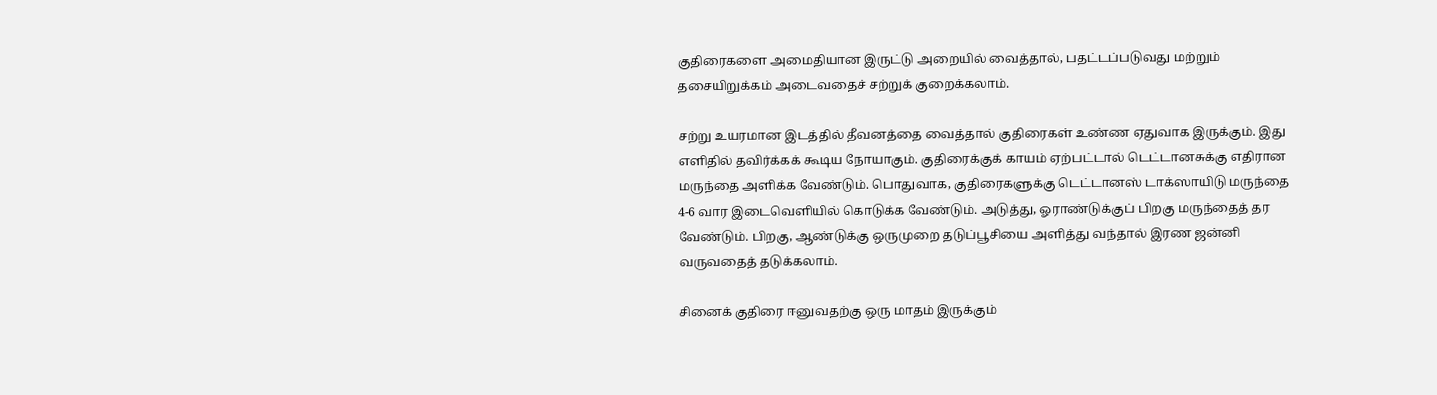குதிரைகளை அமைதியான இருட்டு அறையில் வைத்தால், பதட்டப்படுவது மற்றும் தசையிறுக்கம் அடைவதைச் சற்றுக் குறைக்கலாம்.

சற்று உயரமான இடத்தில் தீவனத்தை வைத்தால் குதிரைகள் உண்ண ஏதுவாக இருக்கும். இது எளிதில் தவிர்க்கக் கூடிய நோயாகும். குதிரைக்குக் காயம் ஏற்பட்டால் டெட்டானசுக்கு எதிரான மருந்தை அளிக்க வேண்டும். பொதுவாக, குதிரைகளுக்கு டெட்டானஸ் டாக்ஸாயிடு மருந்தை 4-6 வார இடைவெளியில் கொடுக்க வேண்டும். அடுத்து, ஓராண்டுக்குப் பிறகு மருந்தைத் தர வேண்டும். பிறகு, ஆண்டுக்கு ஒருமுறை தடுப்பூசியை அளித்து வந்தால் இரண ஜன்னி வருவதைத் தடுக்கலாம்.

சினைக் குதிரை ஈனுவதற்கு ஒரு மாதம் இருக்கும்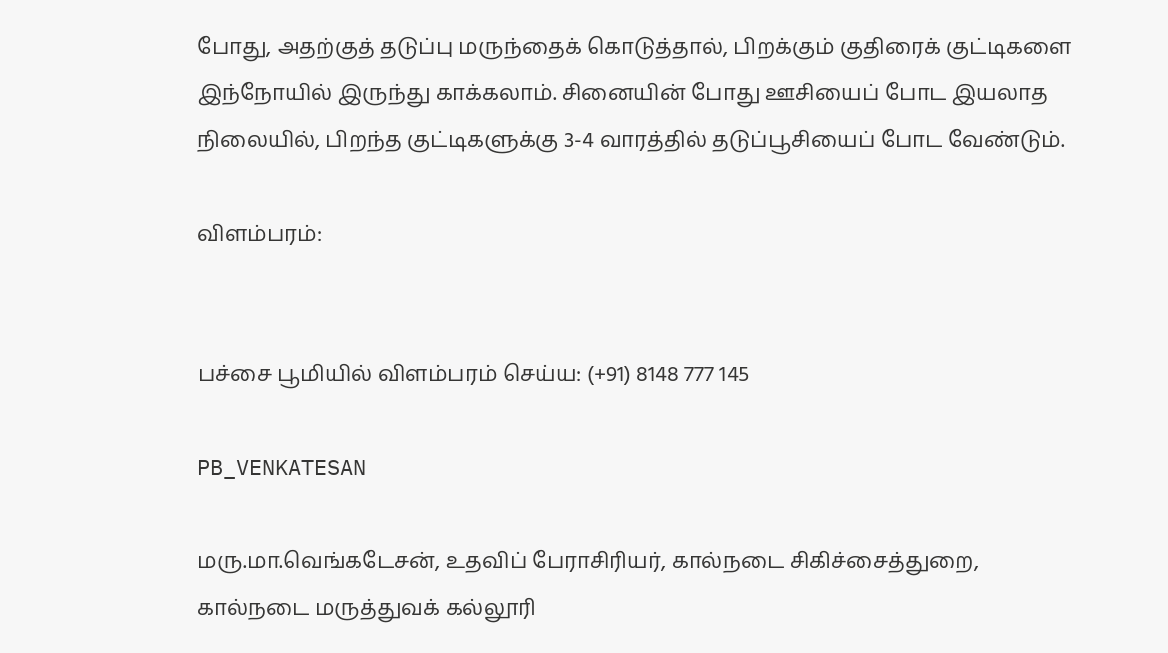போது, அதற்குத் தடுப்பு மருந்தைக் கொடுத்தால், பிறக்கும் குதிரைக் குட்டிகளை இந்நோயில் இருந்து காக்கலாம். சினையின் போது ஊசியைப் போட இயலாத நிலையில், பிறந்த குட்டிகளுக்கு 3-4 வாரத்தில் தடுப்பூசியைப் போட வேண்டும்.

விளம்பரம்:


பச்சை பூமியில் விளம்பரம் செய்ய: (+91) 8148 777 145

PB_VENKATESAN

மரு.மா.வெங்கடேசன், உதவிப் பேராசிரியர், கால்நடை சிகிச்சைத்துறை, கால்நடை மருத்துவக் கல்லூரி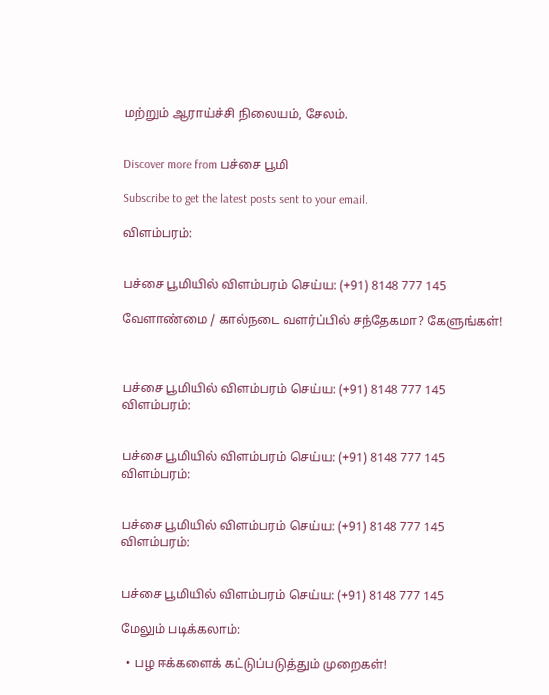மற்றும் ஆராய்ச்சி நிலையம், சேலம்.


Discover more from பச்சை பூமி

Subscribe to get the latest posts sent to your email.

விளம்பரம்:


பச்சை பூமியில் விளம்பரம் செய்ய: (+91) 8148 777 145

வேளாண்மை / கால்நடை வளர்ப்பில் சந்தேகமா? கேளுங்கள்!



பச்சை பூமியில் விளம்பரம் செய்ய: (+91) 8148 777 145
விளம்பரம்:


பச்சை பூமியில் விளம்பரம் செய்ய: (+91) 8148 777 145
விளம்பரம்:


பச்சை பூமியில் விளம்பரம் செய்ய: (+91) 8148 777 145
விளம்பரம்:


பச்சை பூமியில் விளம்பரம் செய்ய: (+91) 8148 777 145

மேலும் படிக்கலாம்:

  • பழ ஈக்களைக் கட்டுப்படுத்தும் முறைகள்!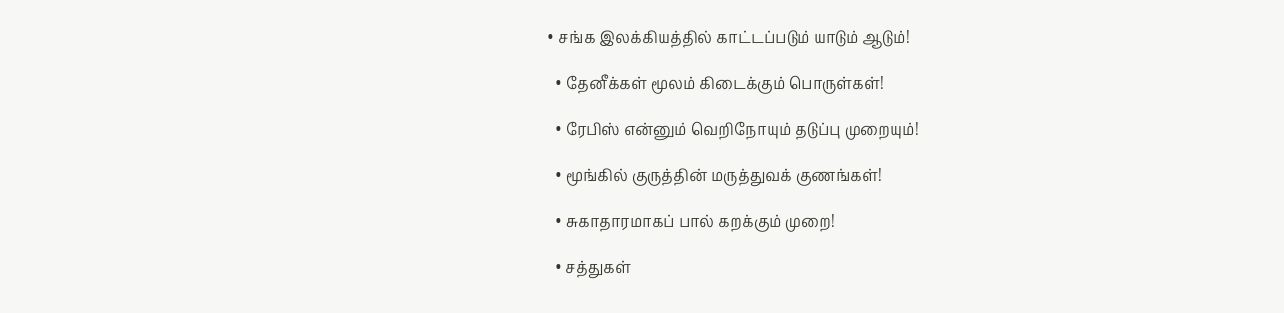• சங்க இலக்கியத்தில் காட்டப்படும் யாடும் ஆடும்!

  • தேனீக்கள் மூலம் கிடைக்கும் பொருள்கள்!

  • ரேபிஸ் என்னும் வெறிநோயும் தடுப்பு முறையும்!

  • மூங்கில் குருத்தின் மருத்துவக் குணங்கள்!

  • சுகாதாரமாகப் பால் கறக்கும் முறை!

  • சத்துகள்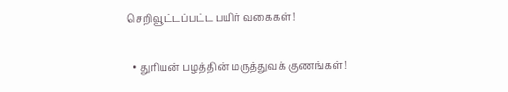செறிவூட்டப்பட்ட பயிர் வகைகள்!

  • துரியன் பழத்தின் மருத்துவக் குணங்கள்!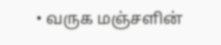• வருக மஞ்சளின்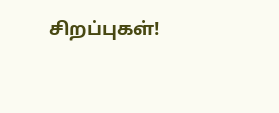சிறப்புகள்!